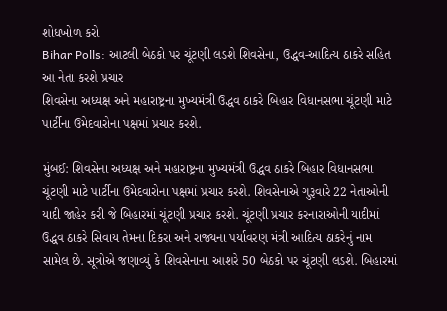શોધખોળ કરો
Bihar Polls: આટલી બેઠકો પર ચૂંટણી લડશે શિવસેના, ઉદ્ધવ-આદિત્ય ઠાકરે સહિત આ નેતા કરશે પ્રચાર
શિવસેના અધ્યક્ષ અને મહારાષ્ટ્રના મુખ્યમંત્રી ઉદ્ધવ ઠાકરે બિહાર વિધાનસભા ચૂંટણી માટે પાર્ટીના ઉમેદવારોના પક્ષમાં પ્રચાર કરશે.

મુંબઈ: શિવસેના અધ્યક્ષ અને મહારાષ્ટ્રના મુખ્યમંત્રી ઉદ્ધવ ઠાકરે બિહાર વિધાનસભા ચૂંટણી માટે પાર્ટીના ઉમેદવારોના પક્ષમાં પ્રચાર કરશે. શિવસેનાએ ગુરૂવારે 22 નેતાઓની યાદી જાહેર કરી જે બિહારમાં ચૂંટણી પ્રચાર કરશે. ચૂંટણી પ્રચાર કરનારાઓની યાદીમાં ઉદ્ધવ ઠાકરે સિવાય તેમના દિકરા અને રાજ્યના પર્યાવરણ મંત્રી આદિત્ય ઠાકરેનું નામ સામેલ છે. સૂત્રોએ જણાવ્યું કે શિવસેનાના આશરે 50 બેઠકો પર ચૂંટણી લડશે. બિહારમાં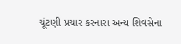ચૂંટણી પ્રચાર કરનારા અન્ય શિવસેના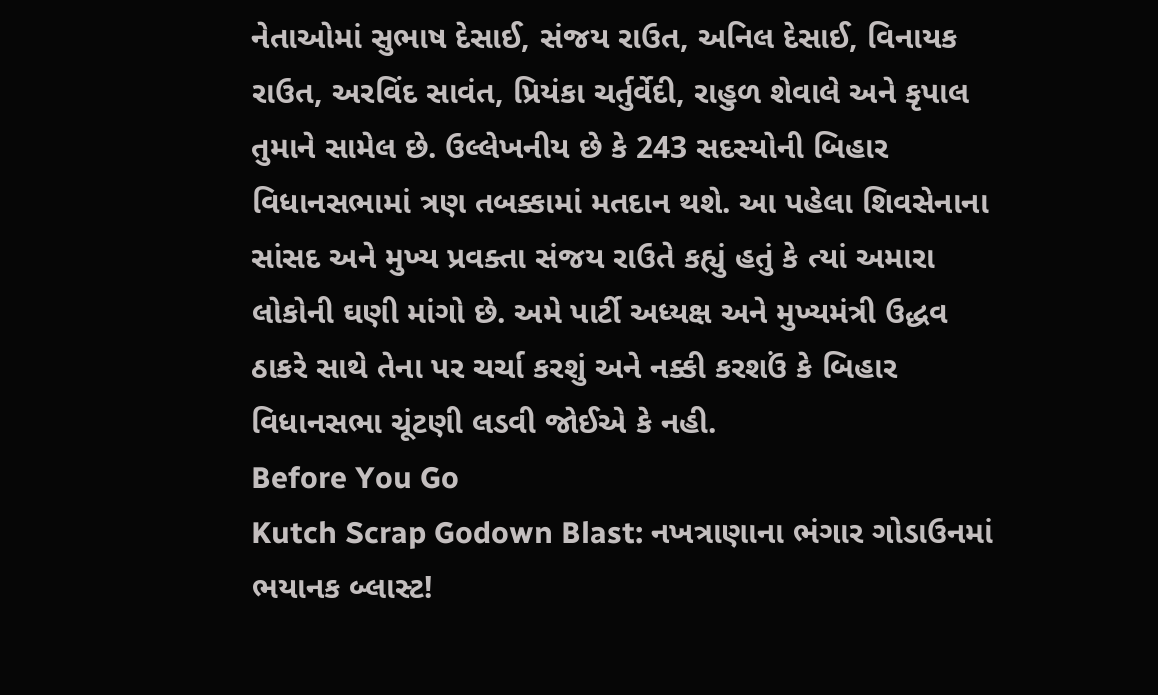નેતાઓમાં સુભાષ દેસાઈ, સંજય રાઉત, અનિલ દેસાઈ, વિનાયક રાઉત, અરવિંદ સાવંત, પ્રિયંકા ચર્તુર્વેદી, રાહુળ શેવાલે અને કૃપાલ તુમાને સામેલ છે. ઉલ્લેખનીય છે કે 243 સદસ્યોની બિહાર વિધાનસભામાં ત્રણ તબક્કામાં મતદાન થશે. આ પહેલા શિવસેનાના સાંસદ અને મુખ્ય પ્રવક્તા સંજય રાઉતે કહ્યું હતું કે ત્યાં અમારા લોકોની ઘણી માંગો છે. અમે પાર્ટી અધ્યક્ષ અને મુખ્યમંત્રી ઉદ્ધવ ઠાકરે સાથે તેના પર ચર્ચા કરશું અને નક્કી કરશઉં કે બિહાર વિધાનસભા ચૂંટણી લડવી જોઈએ કે નહી.
Before You Go
Kutch Scrap Godown Blast: નખત્રાણાના ભંગાર ગોડાઉનમાં ભયાનક બ્લાસ્ટ!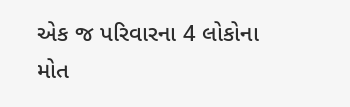એક જ પરિવારના 4 લોકોના મોત